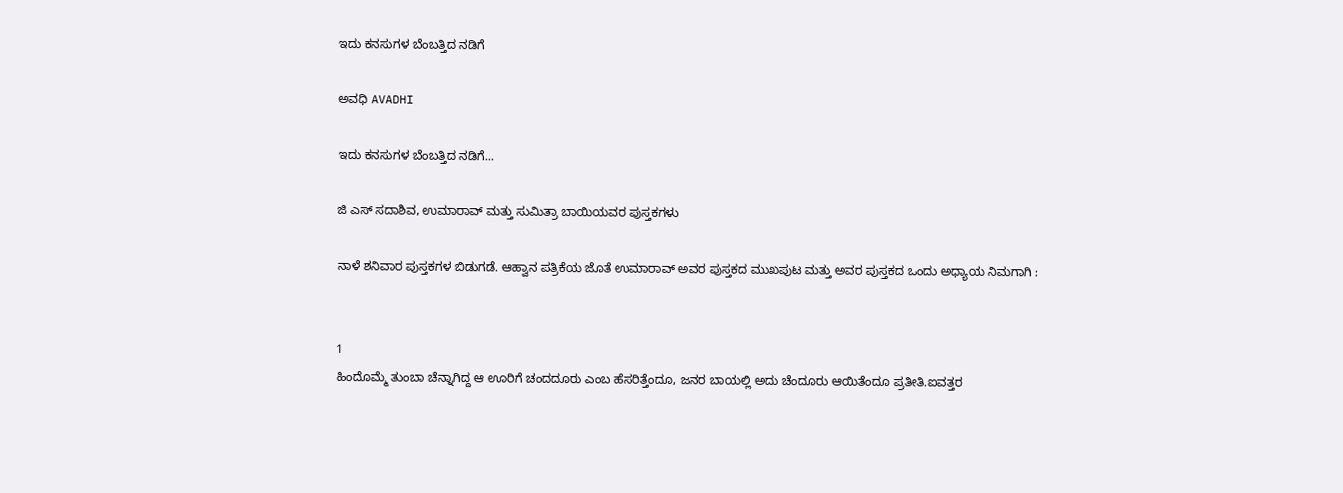ಇದು ಕನಸುಗಳ ಬೆಂಬತ್ತಿದ ನಡಿಗೆ‍

ಅವಧಿ AVADHI

ಇದು ಕನಸುಗಳ ಬೆಂಬತ್ತಿದ ನಡಿಗೆ...

ಜಿ ಎಸ್ ಸದಾಶಿವ, ಉಮಾರಾವ್ ಮತ್ತು ಸುಮಿತ್ರಾ ಬಾಯಿಯವರ ಪುಸ್ತಕಗಳು

ನಾಳೆ ಶನಿವಾರ ಪುಸ್ತಕಗಳ ಬಿಡುಗಡೆ. ಆಹ್ವಾನ ಪತ್ರಿಕೆಯ ಜೊತೆ ಉಮಾರಾವ್ ಅವರ ಪುಸ್ತಕದ ಮುಖಪುಟ ಮತ್ತು ಅವರ ಪುಸ್ತಕದ ಒಂದು ಅಧ್ಯಾಯ ನಿಮಗಾಗಿ :


1
ಹಿಂದೊಮ್ಮೆ ತುಂಬಾ ಚೆನ್ನಾಗಿದ್ದ ಆ ಊರಿಗೆ ಚಂದದೂರು ಎಂಬ ಹೆಸರಿತ್ತೆಂದೂ, ಜನರ ಬಾಯಲ್ಲಿ ಅದು ಚೆಂದೂರು ಆಯಿತೆಂದೂ ಪ್ರತೀತಿ.ಐವತ್ತರ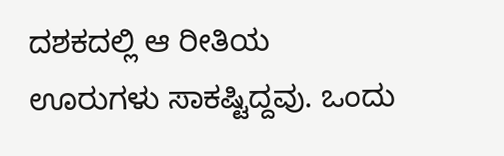ದಶಕದಲ್ಲಿ ಆ ರೀತಿಯ ಊರುಗಳು ಸಾಕಷ್ಟಿದ್ದವು. ಒಂದು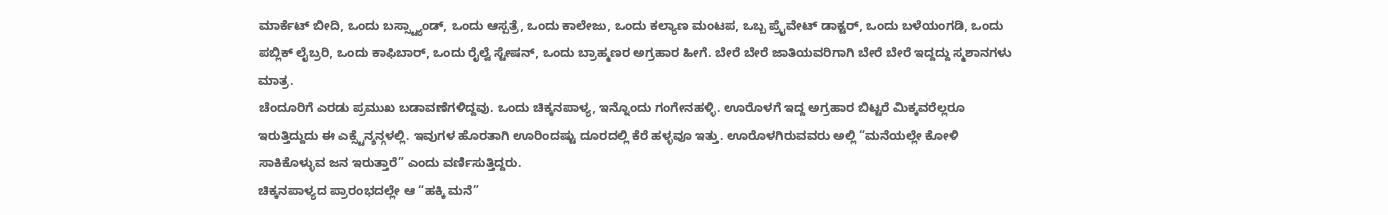ಮಾರ್ಕೆಟ್ ಬೀದಿ, ಒಂದು ಬಸ್ಸ್ಟ್ಯಾಂಡ್, ಒಂದು ಆಸ್ಪತ್ರೆ, ಒಂದು ಕಾಲೇಜು, ಒಂದು ಕಲ್ಯಾಣ ಮಂಟಪ, ಒಬ್ಬ ಪ್ರೈವೇಟ್ ಡಾಕ್ಟರ್, ಒಂದು ಬಳೆಯಂಗಡಿ, ಒಂದು ಪಬ್ಲಿಕ್ ಲೈಬ್ರರಿ, ಒಂದು ಕಾಫಿಬಾರ್, ಒಂದು ರೈಲ್ವೆ ಸ್ಟೇಷನ್, ಒಂದು ಬ್ರಾಹ್ಮಣರ ಅಗ್ರಹಾರ ಹೀಗೆ. ಬೇರೆ ಬೇರೆ ಜಾತಿಯವರಿಗಾಗಿ ಬೇರೆ ಬೇರೆ ಇದ್ದದ್ದು ಸ್ಮಶಾನಗಳು ಮಾತ್ರ.
ಚೆಂದೂರಿಗೆ ಎರಡು ಪ್ರಮುಖ ಬಡಾವಣೆಗಳಿದ್ದವು. ಒಂದು ಚಿಕ್ಕನಪಾಳ್ಯ, ಇನ್ನೊಂದು ಗಂಗೇನಹಳ್ಳಿ. ಊರೊಳಗೆ ಇದ್ದ ಅಗ್ರಹಾರ ಬಿಟ್ಟರೆ ಮಿಕ್ಕವರೆಲ್ಲರೂ ಇರುತ್ತಿದ್ದುದು ಈ ಎಕ್ಸ್ಟೆನ್ಶನ್ಗಳಲ್ಲಿ. ಇವುಗಳ ಹೊರತಾಗಿ ಊರಿಂದಷ್ಟು ದೂರದಲ್ಲಿ ಕೆರೆ ಹಳ್ಳವೂ ಇತ್ತು. ಊರೊಳಗಿರುವವರು ಅಲ್ಲಿ “ಮನೆಯಲ್ಲೇ ಕೋಳಿ ಸಾಕಿಕೊಳ್ಳುವ ಜನ ಇರುತ್ತಾರೆ” ಎಂದು ವರ್ಣಿಸುತ್ತಿದ್ದರು.
ಚಿಕ್ಕನಪಾಳ್ಯದ ಪ್ರಾರಂಭದಲ್ಲೇ ಆ “ಹಕ್ಕಿ ಮನೆ”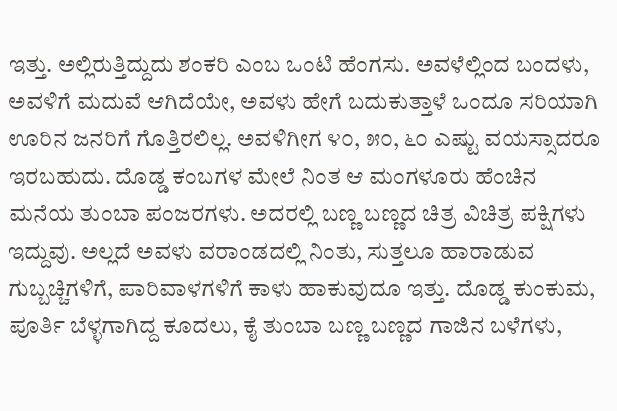ಇತ್ತು. ಅಲ್ಲಿರುತ್ತಿದ್ದುದು ಶಂಕರಿ ಎಂಬ ಒಂಟಿ ಹೆಂಗಸು. ಅವಳೆಲ್ಲಿಂದ ಬಂದಳು, ಅವಳಿಗೆ ಮದುವೆ ಆಗಿದೆಯೇ, ಅವಳು ಹೇಗೆ ಬದುಕುತ್ತಾಳೆ ಒಂದೂ ಸರಿಯಾಗಿ ಊರಿನ ಜನರಿಗೆ ಗೊತ್ತಿರಲಿಲ್ಲ. ಅವಳಿಗೀಗ ೪೦, ೫೦, ೬೦ ಎಷ್ಟು ವಯಸ್ಸಾದರೂ ಇರಬಹುದು. ದೊಡ್ಡ ಕಂಬಗಳ ಮೇಲೆ ನಿಂತ ಆ ಮಂಗಳೂರು ಹೆಂಚಿನ ಮನೆಯ ತುಂಬಾ ಪಂಜರಗಳು. ಅದರಲ್ಲಿ ಬಣ್ಣ ಬಣ್ಣದ ಚಿತ್ರ ವಿಚಿತ್ರ ಪಕ್ಷಿಗಳು ಇದ್ದುವು. ಅಲ್ಲದೆ ಅವಳು ವರಾಂಡದಲ್ಲಿ ನಿಂತು, ಸುತ್ತಲೂ ಹಾರಾಡುವ ಗುಬ್ಬಚ್ಚಿಗಳಿಗೆ, ಪಾರಿವಾಳಗಳಿಗೆ ಕಾಳು ಹಾಕುವುದೂ ಇತ್ತು. ದೊಡ್ಡ ಕುಂಕುಮ, ಪೂರ್ತಿ ಬೆಳ್ಳಗಾಗಿದ್ದ ಕೂದಲು, ಕೈ ತುಂಬಾ ಬಣ್ಣ ಬಣ್ಣದ ಗಾಜಿನ ಬಳೆಗಳು,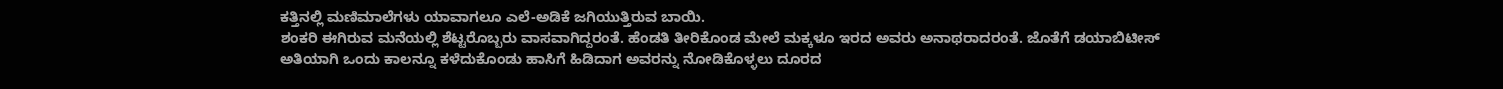ಕತ್ತಿನಲ್ಲಿ ಮಣಿಮಾಲೆಗಳು ಯಾವಾಗಲೂ ಎಲೆ-ಅಡಿಕೆ ಜಗಿಯುತ್ತಿರುವ ಬಾಯಿ.
ಶಂಕರಿ ಈಗಿರುವ ಮನೆಯಲ್ಲಿ ಶೆಟ್ಟರೊಬ್ಬರು ವಾಸವಾಗಿದ್ದರಂತೆ. ಹೆಂಡತಿ ತೀರಿಕೊಂಡ ಮೇಲೆ ಮಕ್ಕಳೂ ಇರದ ಅವರು ಅನಾಥರಾದರಂತೆ. ಜೊತೆಗೆ ಡಯಾಬಿಟೀಸ್ ಅತಿಯಾಗಿ ಒಂದು ಕಾಲನ್ನೂ ಕಳೆದುಕೊಂಡು ಹಾಸಿಗೆ ಹಿಡಿದಾಗ ಅವರನ್ನು ನೋಡಿಕೊಳ್ಳಲು ದೂರದ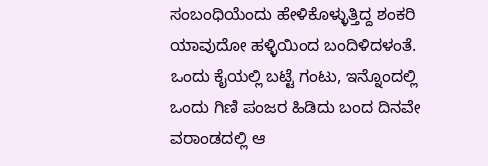ಸಂಬಂಧಿಯೆಂದು ಹೇಳಿಕೊಳ್ಳುತ್ತಿದ್ದ ಶಂಕರಿ ಯಾವುದೋ ಹಳ್ಳಿಯಿಂದ ಬಂದಿಳಿದಳಂತೆ.
ಒಂದು ಕೈಯಲ್ಲಿ ಬಟ್ಟೆ ಗಂಟು, ಇನ್ನೊಂದಲ್ಲಿ ಒಂದು ಗಿಣಿ ಪಂಜರ ಹಿಡಿದು ಬಂದ ದಿನವೇ ವರಾಂಡದಲ್ಲಿ ಆ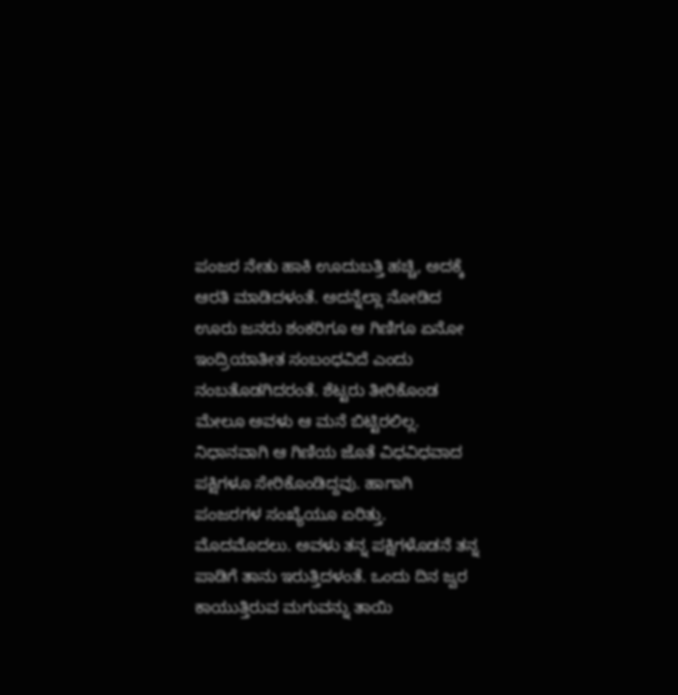ಪಂಜರ ನೇತು ಹಾಕಿ ಊದುಬತ್ತಿ ಹಚ್ಚಿ, ಅದಕ್ಕೆ ಆರತಿ ಮಾಡಿದಳಂತೆ. ಅದನ್ನೆಲ್ಲಾ ನೋಡಿದ ಊರು ಜನರು ಶಂಕರಿಗೂ ಆ ಗಿಣಿಗೂ ಏನೋ ಇಂದ್ರಿಯಾತೀತ ಸಂಬಂಧವಿದೆ ಎಂದು ನಂಬತೊಡಗಿದರಂತೆ. ಶೆಟ್ಟರು ತೀರಿಕೊಂಡ ಮೇಲೂ ಅವಳು ಆ ಮನೆ ಬಿಟ್ಟಿರಲಿಲ್ಲ. ನಿಧಾನವಾಗಿ ಆ ಗಿಣಿಯ ಜೊತೆ ವಿಧವಿಧವಾದ ಪಕ್ಷಿಗಳೂ ಸೇರಿಕೊಂಡಿದ್ದವು. ಹಾಗಾಗಿ ಪಂಜರಗಳ ಸಂಖ್ಯೆಯೂ ಏರಿತ್ತು. ಮೊದಮೊದಲು. ಅವಳು ತನ್ನ ಪಕ್ಷಿಗಳೊಡನೆ ತನ್ನ ಪಾಡಿಗೆ ತಾನು ಇರುತ್ತಿದಳಂತೆ. ಒಂದು ದಿನ ಜ್ವರ ಕಾಯುತ್ತಿರುವ ಮಗುವನ್ನು ತಾಯಿ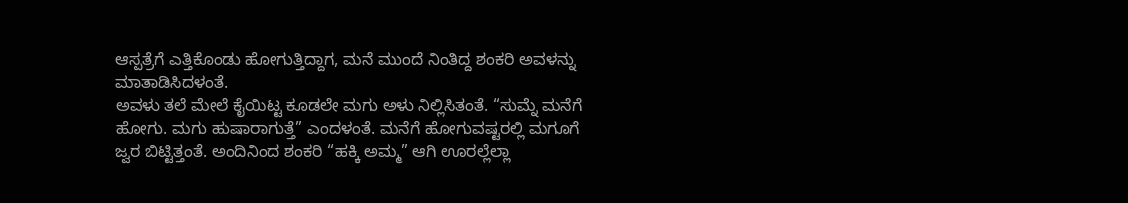ಆಸ್ಪತ್ರೆಗೆ ಎತ್ತಿಕೊಂಡು ಹೋಗುತ್ತಿದ್ದಾಗ, ಮನೆ ಮುಂದೆ ನಿಂತಿದ್ದ ಶಂಕರಿ ಅವಳನ್ನು ಮಾತಾಡಿಸಿದಳಂತೆ.
ಅವಳು ತಲೆ ಮೇಲೆ ಕೈಯಿಟ್ಟ ಕೂಡಲೇ ಮಗು ಅಳು ನಿಲ್ಲಿಸಿತಂತೆ. “ಸುಮ್ನೆ ಮನೆಗೆ ಹೋಗು. ಮಗು ಹುಷಾರಾಗುತ್ತೆ” ಎಂದಳಂತೆ. ಮನೆಗೆ ಹೋಗುವಷ್ಟರಲ್ಲಿ ಮಗೂಗೆ ಜ್ವರ ಬಿಟ್ಟಿತ್ತಂತೆ. ಅಂದಿನಿಂದ ಶಂಕರಿ “ಹಕ್ಕಿ ಅಮ್ಮ” ಆಗಿ ಊರಲ್ಲೆಲ್ಲಾ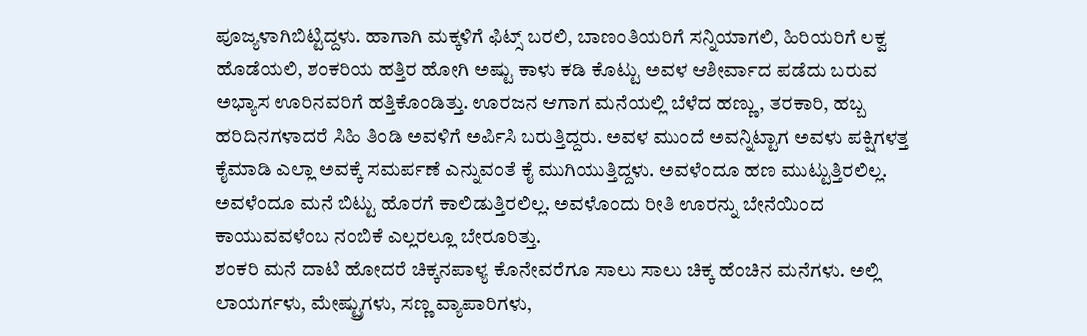ಪೂಜ್ಯಳಾಗಿಬಿಟ್ಟಿದ್ದಳು. ಹಾಗಾಗಿ ಮಕ್ಕಳಿಗೆ ಫಿಟ್ಸ್ ಬರಲಿ, ಬಾಣಂತಿಯರಿಗೆ ಸನ್ನಿಯಾಗಲಿ, ಹಿರಿಯರಿಗೆ ಲಕ್ವ ಹೊಡೆಯಲಿ, ಶಂಕರಿಯ ಹತ್ತಿರ ಹೋಗಿ ಅಷ್ಟು ಕಾಳು ಕಡಿ ಕೊಟ್ಟು ಅವಳ ಆಶೀರ್ವಾದ ಪಡೆದು ಬರುವ ಅಭ್ಯಾಸ ಊರಿನವರಿಗೆ ಹತ್ತಿಕೊಂಡಿತ್ತು. ಊರಜನ ಆಗಾಗ ಮನೆಯಲ್ಲಿ ಬೆಳೆದ ಹಣ್ಣು, ತರಕಾರಿ, ಹಬ್ಬ ಹರಿದಿನಗಳಾದರೆ ಸಿಹಿ ತಿಂಡಿ ಅವಳಿಗೆ ಅರ್ಪಿಸಿ ಬರುತ್ತಿದ್ದರು. ಅವಳ ಮುಂದೆ ಅವನ್ನಿಟ್ಟಾಗ ಅವಳು ಪಕ್ಷಿಗಳತ್ತ ಕೈಮಾಡಿ ಎಲ್ಲಾ ಅವಕ್ಕೆ ಸಮರ್ಪಣೆ ಎನ್ನುವಂತೆ ಕೈ ಮುಗಿಯುತ್ತಿದ್ದಳು. ಅವಳೆಂದೂ ಹಣ ಮುಟ್ಟುತ್ತಿರಲಿಲ್ಲ. ಅವಳೆಂದೂ ಮನೆ ಬಿಟ್ಟು ಹೊರಗೆ ಕಾಲಿಡುತ್ತಿರಲಿಲ್ಲ. ಅವಳೊಂದು ರೀತಿ ಊರನ್ನು ಬೇನೆಯಿಂದ ಕಾಯುವವಳೆಂಬ ನಂಬಿಕೆ ಎಲ್ಲರಲ್ಲೂ ಬೇರೂರಿತ್ತು.
ಶಂಕರಿ ಮನೆ ದಾಟಿ ಹೋದರೆ ಚಿಕ್ಕನಪಾಳ್ಯ ಕೊನೇವರೆಗೂ ಸಾಲು ಸಾಲು ಚಿಕ್ಕ ಹೆಂಚಿನ ಮನೆಗಳು. ಅಲ್ಲಿ ಲಾಯರ್ಗಳು, ಮೇಷ್ಟ್ರುಗಳು, ಸಣ್ಣ ವ್ಯಾಪಾರಿಗಳು,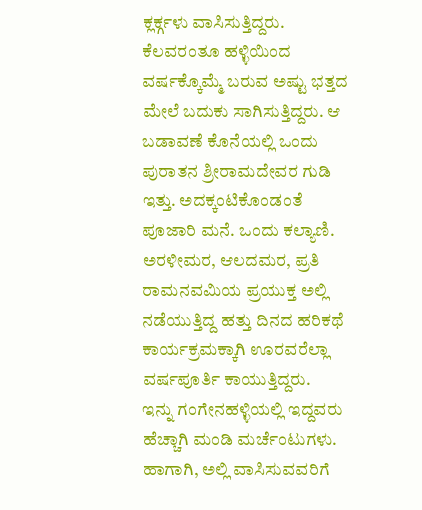ಕ್ಲರ್ಕ್ಗಳು ವಾಸಿಸುತ್ತಿದ್ದರು. ಕೆಲವರಂತೂ ಹಳ್ಳಿಯಿಂದ ವರ್ಷಕ್ಕೊಮ್ಮೆ ಬರುವ ಅಷ್ಟು ಭತ್ತದ ಮೇಲೆ ಬದುಕು ಸಾಗಿಸುತ್ತಿದ್ದರು. ಆ ಬಡಾವಣೆ ಕೊನೆಯಲ್ಲಿ ಒಂದು ಪುರಾತನ ಶ್ರೀರಾಮದೇವರ ಗುಡಿ ಇತ್ತು. ಅದಕ್ಕಂಟಿಕೊಂಡಂತೆ ಪೂಜಾರಿ ಮನೆ. ಒಂದು ಕಲ್ಯಾಣಿ. ಅರಳೀಮರ, ಆಲದಮರ, ಪ್ರತಿ ರಾಮನವಮಿಯ ಪ್ರಯುಕ್ತ ಅಲ್ಲಿ ನಡೆಯುತ್ತಿದ್ದ ಹತ್ತು ದಿನದ ಹರಿಕಥೆ ಕಾರ್ಯಕ್ರಮಕ್ಕಾಗಿ ಊರವರೆಲ್ಲಾ ವರ್ಷಪೂರ್ತಿ ಕಾಯುತ್ತಿದ್ದರು.
ಇನ್ನು ಗಂಗೇನಹಳ್ಳಿಯಲ್ಲಿ ಇದ್ದವರು ಹೆಚ್ಚಾಗಿ ಮಂಡಿ ಮರ್ಚೆಂಟುಗಳು. ಹಾಗಾಗಿ, ಅಲ್ಲಿ ವಾಸಿಸುವವರಿಗೆ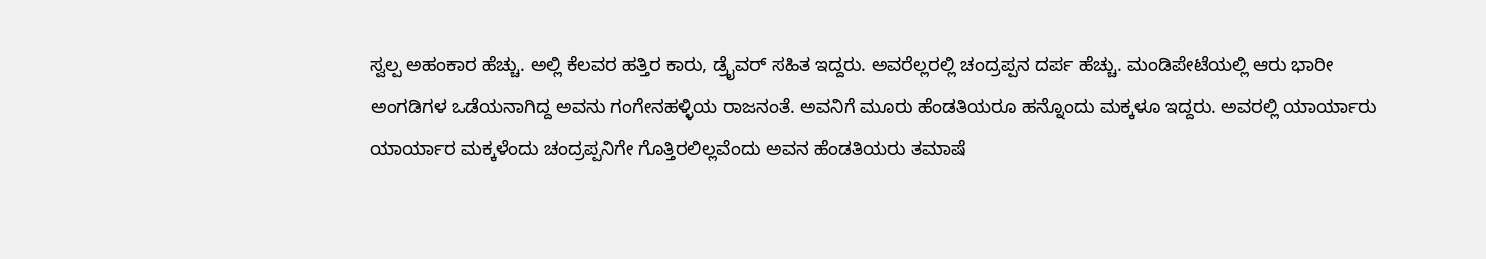ಸ್ವಲ್ಪ ಅಹಂಕಾರ ಹೆಚ್ಚು. ಅಲ್ಲಿ ಕೆಲವರ ಹತ್ತಿರ ಕಾರು, ಡ್ರೈವರ್ ಸಹಿತ ಇದ್ದರು. ಅವರೆಲ್ಲರಲ್ಲಿ ಚಂದ್ರಪ್ಪನ ದರ್ಪ ಹೆಚ್ಚು. ಮಂಡಿಪೇಟೆಯಲ್ಲಿ ಆರು ಭಾರೀ ಅಂಗಡಿಗಳ ಒಡೆಯನಾಗಿದ್ದ ಅವನು ಗಂಗೇನಹಳ್ಳಿಯ ರಾಜನಂತೆ. ಅವನಿಗೆ ಮೂರು ಹೆಂಡತಿಯರೂ ಹನ್ನೊಂದು ಮಕ್ಕಳೂ ಇದ್ದರು. ಅವರಲ್ಲಿ ಯಾರ್ಯಾರು ಯಾರ್ಯಾರ ಮಕ್ಕಳೆಂದು ಚಂದ್ರಪ್ಪನಿಗೇ ಗೊತ್ತಿರಲಿಲ್ಲವೆಂದು ಅವನ ಹೆಂಡತಿಯರು ತಮಾಷೆ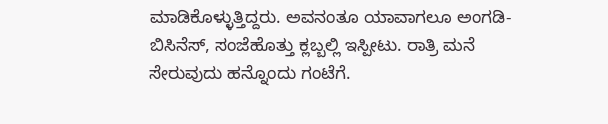ಮಾಡಿಕೊಳ್ಳುತ್ತಿದ್ದರು. ಅವನಂತೂ ಯಾವಾಗಲೂ ಅಂಗಡಿ-ಬಿಸಿನೆಸ್, ಸಂಜೆಹೊತ್ತು ಕ್ಲಬ್ಬಲ್ಲಿ ಇಸ್ಪೀಟು. ರಾತ್ರಿ ಮನೆ ಸೇರುವುದು ಹನ್ನೊಂದು ಗಂಟೆಗೆ.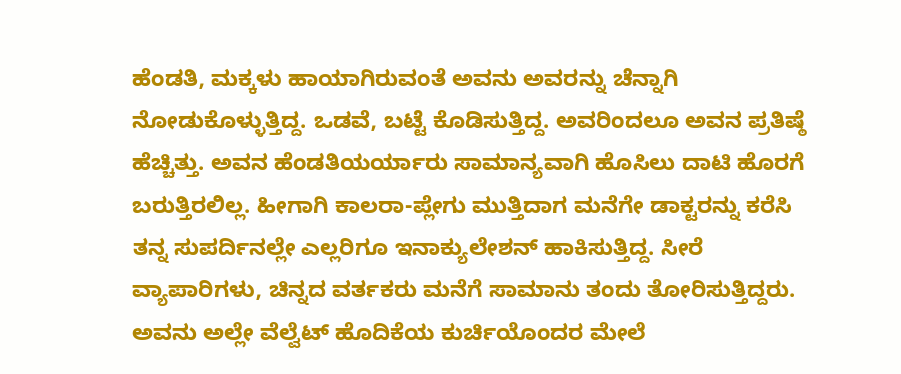ಹೆಂಡತಿ, ಮಕ್ಕಳು ಹಾಯಾಗಿರುವಂತೆ ಅವನು ಅವರನ್ನು ಚೆನ್ನಾಗಿ ನೋಡುಕೊಳ್ಳುತ್ತಿದ್ದ. ಒಡವೆ, ಬಟ್ಟೆ ಕೊಡಿಸುತ್ತಿದ್ದ. ಅವರಿಂದಲೂ ಅವನ ಪ್ರತಿಷ್ಠೆ ಹೆಚ್ಚಿತ್ತು. ಅವನ ಹೆಂಡತಿಯರ್ಯಾರು ಸಾಮಾನ್ಯವಾಗಿ ಹೊಸಿಲು ದಾಟಿ ಹೊರಗೆ ಬರುತ್ತಿರಲಿಲ್ಲ. ಹೀಗಾಗಿ ಕಾಲರಾ-ಪ್ಲೇಗು ಮುತ್ತಿದಾಗ ಮನೆಗೇ ಡಾಕ್ಟರನ್ನು ಕರೆಸಿ ತನ್ನ ಸುಪರ್ದಿನಲ್ಲೇ ಎಲ್ಲರಿಗೂ ಇನಾಕ್ಯುಲೇಶನ್ ಹಾಕಿಸುತ್ತಿದ್ದ. ಸೀರೆ ವ್ಯಾಪಾರಿಗಳು, ಚಿನ್ನದ ವರ್ತಕರು ಮನೆಗೆ ಸಾಮಾನು ತಂದು ತೋರಿಸುತ್ತಿದ್ದರು. ಅವನು ಅಲ್ಲೇ ವೆಲ್ವೆಟ್ ಹೊದಿಕೆಯ ಕುರ್ಚಿಯೊಂದರ ಮೇಲೆ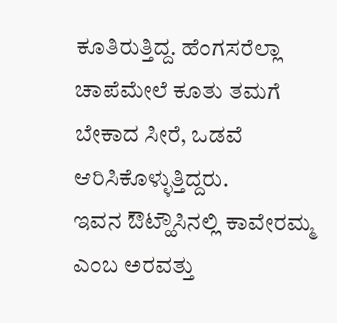ಕೂತಿರುತ್ತಿದ್ದ. ಹೆಂಗಸರೆಲ್ಲಾ ಚಾಪೆಮೇಲೆ ಕೂತು ತಮಗೆ ಬೇಕಾದ ಸೀರೆ, ಒಡವೆ ಆರಿಸಿಕೊಳ್ಳುತ್ತಿದ್ದರು.
ಇವನ ಔಟ್ಹೌಸಿನಲ್ಲಿ ಕಾವೇರಮ್ಮ ಎಂಬ ಅರವತ್ತು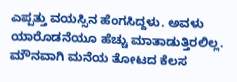ಎಪ್ಪತ್ತು ವಯಸ್ಸಿನ ಹೆಂಗಸಿದ್ದಳು. ಅವಳು ಯಾರೊಡನೆಯೂ ಹೆಚ್ಚು ಮಾತಾಡುತ್ತಿರಲಿಲ್ಲ. ಮೌನವಾಗಿ ಮನೆಯ ತೋಟದ ಕೆಲಸ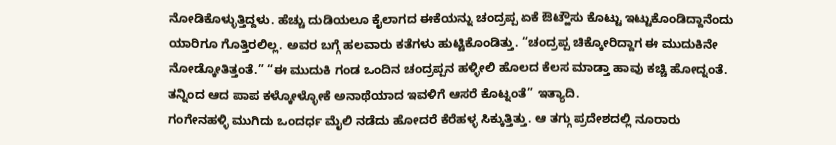ನೋಡಿಕೊಳ್ಳುತ್ತಿದ್ದಳು. ಹೆಚ್ಚು ದುಡಿಯಲೂ ಕೈಲಾಗದ ಈಕೆಯನ್ನು ಚಂದ್ರಪ್ಪ ಏಕೆ ಔಟ್ಹೌಸು ಕೊಟ್ಟು ಇಟ್ಟುಕೊಂಡಿದ್ದಾನೆಂದು ಯಾರಿಗೂ ಗೊತ್ತಿರಲಿಲ್ಲ. ಅವರ ಬಗ್ಗೆ ಹಲವಾರು ಕತೆಗಳು ಹುಟ್ಟಿಕೊಂಡಿತ್ತು. “ಚಂದ್ರಪ್ಪ ಚಿಕ್ಕೋರಿದ್ದಾಗ ಈ ಮುದುಕಿನೇ ನೋಡ್ಕೋತಿತ್ತಂತೆ.” “ಈ ಮುದುಕಿ ಗಂಡ ಒಂದಿನ ಚಂದ್ರಪ್ಪನ ಹಳ್ಳೀಲಿ ಹೊಲದ ಕೆಲಸ ಮಾಡ್ತಾ ಹಾವು ಕಚ್ಚಿ ಹೋದ್ನಂತೆ. ತನ್ನಿಂದ ಆದ ಪಾಪ ಕಳ್ಕೋಳ್ಳೋಕೆ ಅನಾಥೆಯಾದ ಇವಳಿಗೆ ಆಸರೆ ಕೊಟ್ನಂತೆ” ಇತ್ಯಾದಿ.
ಗಂಗೇನಹಳ್ಳಿ ಮುಗಿದು ಒಂದರ್ಧ ಮೈಲಿ ನಡೆದು ಹೋದರೆ ಕೆರೆಹಳ್ಳ ಸಿಕ್ಕುತ್ತಿತ್ತು. ಆ ತಗ್ಗು ಪ್ರದೇಶದಲ್ಲಿ ನೂರಾರು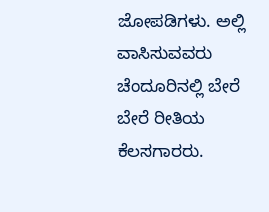ಜೋಪಡಿಗಳು. ಅಲ್ಲಿ ವಾಸಿಸುವವರು ಚೆಂದೂರಿನಲ್ಲಿ ಬೇರೆ ಬೇರೆ ರೀತಿಯ ಕೆಲಸಗಾರರು.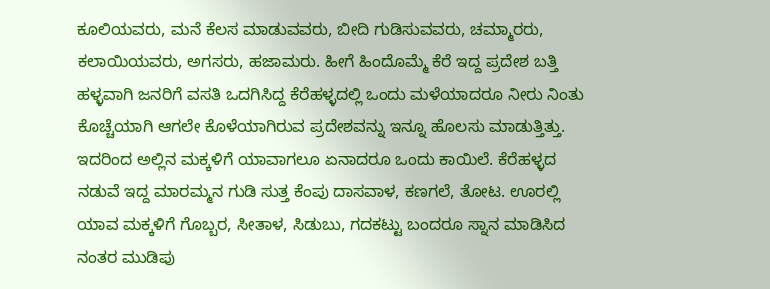ಕೂಲಿಯವರು, ಮನೆ ಕೆಲಸ ಮಾಡುವವರು, ಬೀದಿ ಗುಡಿಸುವವರು, ಚಮ್ಮಾರರು, ಕಲಾಯಿಯವರು, ಅಗಸರು, ಹಜಾಮರು. ಹೀಗೆ ಹಿಂದೊಮ್ಮೆ ಕೆರೆ ಇದ್ದ ಪ್ರದೇಶ ಬತ್ತಿ ಹಳ್ಳವಾಗಿ ಜನರಿಗೆ ವಸತಿ ಒದಗಿಸಿದ್ದ ಕೆರೆಹಳ್ಳದಲ್ಲಿ ಒಂದು ಮಳೆಯಾದರೂ ನೀರು ನಿಂತು ಕೊಚ್ಚೆಯಾಗಿ ಆಗಲೇ ಕೊಳೆಯಾಗಿರುವ ಪ್ರದೇಶವನ್ನು ಇನ್ನೂ ಹೊಲಸು ಮಾಡುತ್ತಿತ್ತು. ಇದರಿಂದ ಅಲ್ಲಿನ ಮಕ್ಕಳಿಗೆ ಯಾವಾಗಲೂ ಏನಾದರೂ ಒಂದು ಕಾಯಿಲೆ. ಕೆರೆಹಳ್ಳದ ನಡುವೆ ಇದ್ದ ಮಾರಮ್ಮನ ಗುಡಿ ಸುತ್ತ ಕೆಂಪು ದಾಸವಾಳ, ಕಣಗಲೆ, ತೋಟ. ಊರಲ್ಲಿ ಯಾವ ಮಕ್ಕಳಿಗೆ ಗೊಬ್ಬರ, ಸೀತಾಳ, ಸಿಡುಬು, ಗದಕಟ್ಟು ಬಂದರೂ ಸ್ನಾನ ಮಾಡಿಸಿದ ನಂತರ ಮುಡಿಪು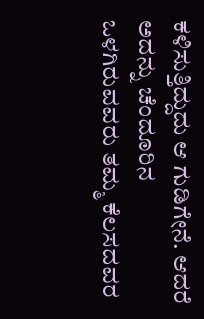ಕಳಿಸುತ್ತಿದ್ದುದು ಆ ಗುಡಿಗೇನೆ. ಆದರೆ ಅದನ್ನು ಚೆಂದೂರಿನ ಒಳಗಿರುವವರು ತಮ್ಮ ಕೆಲಸದವರ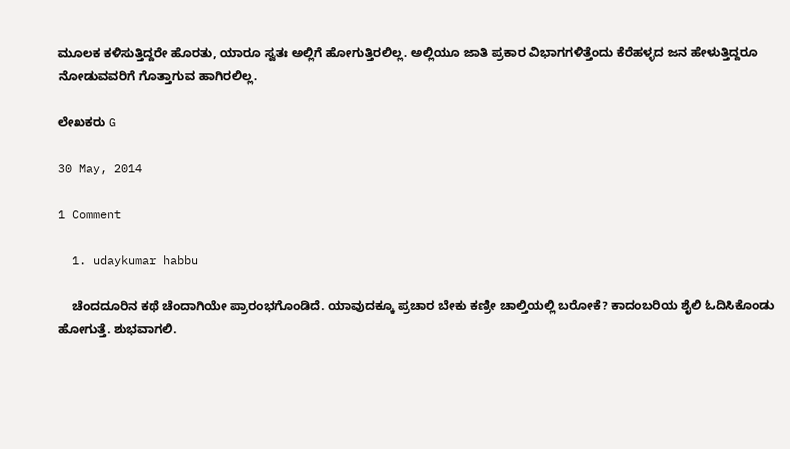ಮೂಲಕ ಕಳಿಸುತ್ತಿದ್ದರೇ ಹೊರತು, ಯಾರೂ ಸ್ವತಃ ಅಲ್ಲಿಗೆ ಹೋಗುತ್ತಿರಲಿಲ್ಲ. ಅಲ್ಲಿಯೂ ಜಾತಿ ಪ್ರಕಾರ ವಿಭಾಗಗಳಿತ್ತೆಂದು ಕೆರೆಹಳ್ಳದ ಜನ ಹೇಳುತ್ತಿದ್ದರೂ ನೋಡುವವರಿಗೆ ಗೊತ್ತಾಗುವ ಹಾಗಿರಲಿಲ್ಲ.

ಲೇಖಕರು G

30 May, 2014

1 Comment

  1. udaykumar habbu

    ಚೆಂದದೂರಿನ ಕಥೆ ಚೆಂದಾಗಿಯೇ ಪ್ರಾರಂಭಗೊಂಡಿದೆ. ಯಾವುದಕ್ಕೂ ಪ್ರಚಾರ ಬೇಕು ಕಣ್ರೀ ಚಾಲ್ತಿಯಲ್ಲಿ ಬರೋಕೆ? ಕಾದಂಬರಿಯ ಶೈಲಿ ಓದಿಸಿಕೊಂಡು ಹೋಗುತ್ತೆ. ಶುಭವಾಗಲಿ.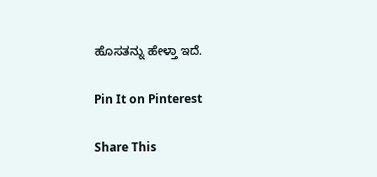ಹೊಸತನ್ನು ಹೇಳ್ತಾ ಇದೆ.

Pin It on Pinterest

Share This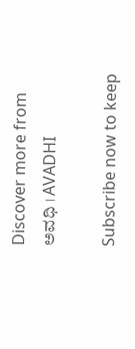Discover more from ಅವಧಿ । AVADHI

Subscribe now to keep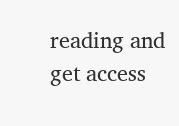reading and get access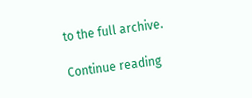to the full archive.

Continue reading